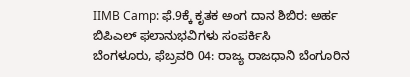IIMB Camp: ಫೆ.9ಕ್ಕೆ ಕೃತಕ ಅಂಗ ದಾನ ಶಿಬಿರ: ಅರ್ಹ ಬಿಪಿಎಲ್ ಫಲಾನುಭವಿಗಳು ಸಂಪರ್ಕಿಸಿ
ಬೆಂಗಳೂರು, ಫೆಬ್ರವರಿ 04: ರಾಜ್ಯ ರಾಜಧಾನಿ ಬೆಂಗೂರಿನ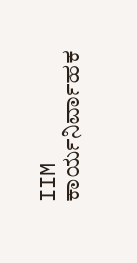IIM ಕಾರ್ಯನಿರ್ವಾಹಕ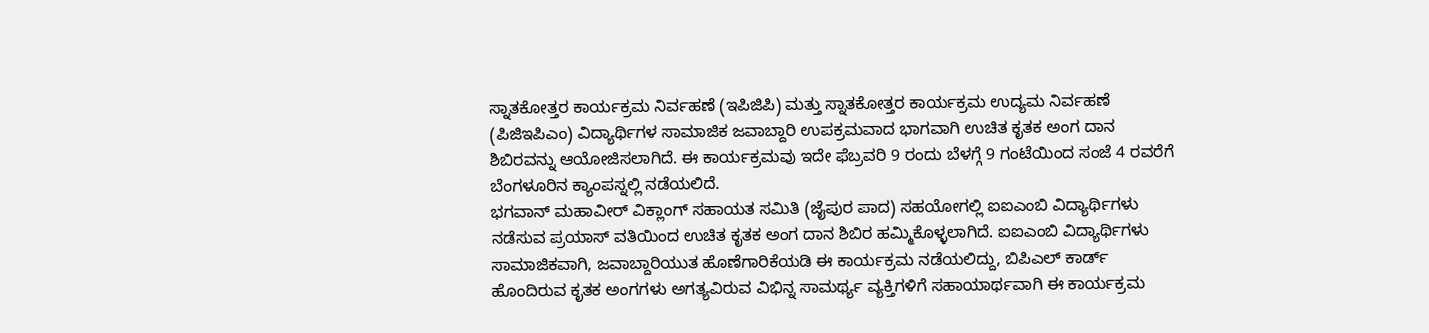ಸ್ನಾತಕೋತ್ತರ ಕಾರ್ಯಕ್ರಮ ನಿರ್ವಹಣೆ (ಇಪಿಜಿಪಿ) ಮತ್ತು ಸ್ನಾತಕೋತ್ತರ ಕಾರ್ಯಕ್ರಮ ಉದ್ಯಮ ನಿರ್ವಹಣೆ (ಪಿಜಿಇಪಿಎಂ) ವಿದ್ಯಾರ್ಥಿಗಳ ಸಾಮಾಜಿಕ ಜವಾಬ್ದಾರಿ ಉಪಕ್ರಮವಾದ ಭಾಗವಾಗಿ ಉಚಿತ ಕೃತಕ ಅಂಗ ದಾನ ಶಿಬಿರವನ್ನು ಆಯೋಜಿಸಲಾಗಿದೆ. ಈ ಕಾರ್ಯಕ್ರಮವು ಇದೇ ಫೆಬ್ರವರಿ 9 ರಂದು ಬೆಳಗ್ಗೆ 9 ಗಂಟೆಯಿಂದ ಸಂಜೆ 4 ರವರೆಗೆ ಬೆಂಗಳೂರಿನ ಕ್ಯಾಂಪಸ್ನಲ್ಲಿ ನಡೆಯಲಿದೆ.
ಭಗವಾನ್ ಮಹಾವೀರ್ ವಿಕ್ಲಾಂಗ್ ಸಹಾಯತ ಸಮಿತಿ (ಜೈಪುರ ಪಾದ) ಸಹಯೋಗಲ್ಲಿ ಐಐಎಂಬಿ ವಿದ್ಯಾರ್ಥಿಗಳು ನಡೆಸುವ ಪ್ರಯಾಸ್ ವತಿಯಿಂದ ಉಚಿತ ಕೃತಕ ಅಂಗ ದಾನ ಶಿಬಿರ ಹಮ್ಮಿಕೊಳ್ಳಲಾಗಿದೆ. ಐಐಎಂಬಿ ವಿದ್ಯಾರ್ಥಿಗಳು ಸಾಮಾಜಿಕವಾಗಿ, ಜವಾಬ್ದಾರಿಯುತ ಹೊಣೆಗಾರಿಕೆಯಡಿ ಈ ಕಾರ್ಯಕ್ರಮ ನಡೆಯಲಿದ್ದು, ಬಿಪಿಎಲ್ ಕಾರ್ಡ್ ಹೊಂದಿರುವ ಕೃತಕ ಅಂಗಗಳು ಅಗತ್ಯವಿರುವ ವಿಭಿನ್ನ ಸಾಮರ್ಥ್ಯ ವ್ಯಕ್ತಿಗಳಿಗೆ ಸಹಾಯಾರ್ಥವಾಗಿ ಈ ಕಾರ್ಯಕ್ರಮ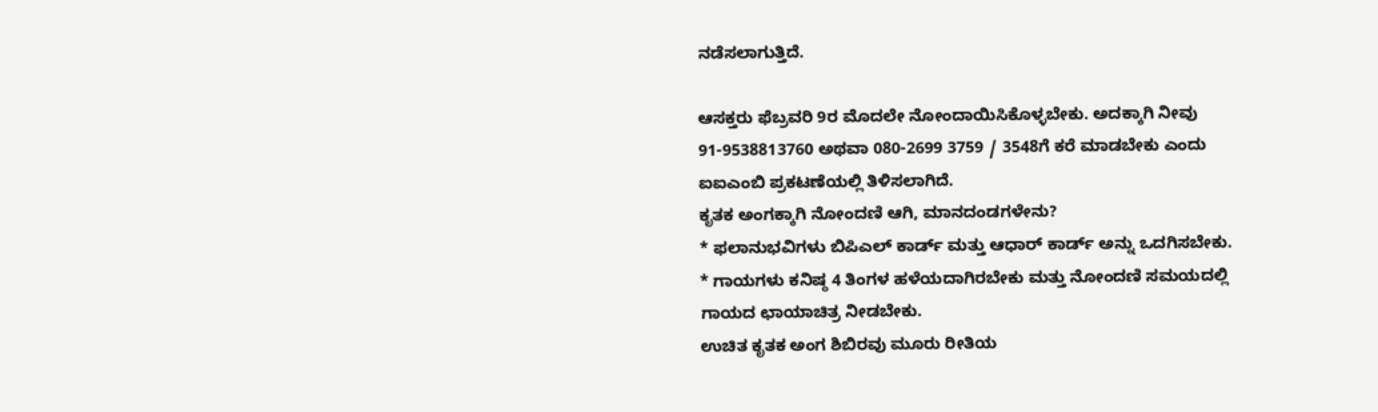ನಡೆಸಲಾಗುತ್ತಿದೆ.

ಆಸಕ್ತರು ಫೆಬ್ರವರಿ 9ರ ಮೊದಲೇ ನೋಂದಾಯಿಸಿಕೊಳ್ಳಬೇಕು. ಅದಕ್ಕಾಗಿ ನೀವು 91-9538813760 ಅಥವಾ 080-2699 3759 / 3548ಗೆ ಕರೆ ಮಾಡಬೇಕು ಎಂದು ಐಐಎಂಬಿ ಪ್ರಕಟಣೆಯಲ್ಲಿ ತಿಳಿಸಲಾಗಿದೆ.
ಕೃತಕ ಅಂಗಕ್ಕಾಗಿ ನೋಂದಣಿ ಆಗಿ, ಮಾನದಂಡಗಳೇನು?
* ಫಲಾನುಭವಿಗಳು ಬಿಪಿಎಲ್ ಕಾರ್ಡ್ ಮತ್ತು ಆಧಾರ್ ಕಾರ್ಡ್ ಅನ್ನು ಒದಗಿಸಬೇಕು.
* ಗಾಯಗಳು ಕನಿಷ್ಠ 4 ತಿಂಗಳ ಹಳೆಯದಾಗಿರಬೇಕು ಮತ್ತು ನೋಂದಣಿ ಸಮಯದಲ್ಲಿ ಗಾಯದ ಛಾಯಾಚಿತ್ರ ನೀಡಬೇಕು.
ಉಚಿತ ಕೃತಕ ಅಂಗ ಶಿಬಿರವು ಮೂರು ರೀತಿಯ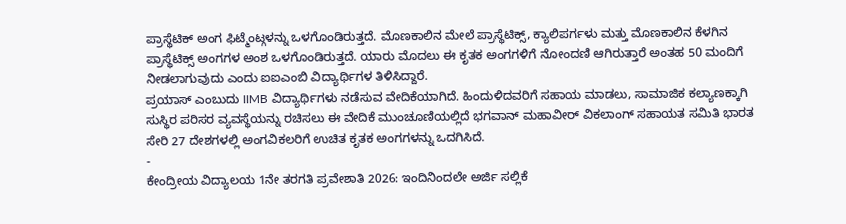ಪ್ರಾಸ್ಥೆಟಿಕ್ ಅಂಗ ಫಿಟ್ಮೆಂಟ್ಗಳನ್ನು ಒಳಗೊಂಡಿರುತ್ತದೆ. ಮೊಣಕಾಲಿನ ಮೇಲೆ ಪ್ರಾಸ್ಥೆಟಿಕ್ಸ್, ಕ್ಯಾಲಿಪರ್ಗಳು ಮತ್ತು ಮೊಣಕಾಲಿನ ಕೆಳಗಿನ ಪ್ರಾಸ್ಥೆಟಿಕ್ಸ್ ಅಂಗಗಳ ಅಂಶ ಒಳಗೊಂಡಿರುತ್ತದೆ. ಯಾರು ಮೊದಲು ಈ ಕೃತಕ ಅಂಗಗಳಿಗೆ ನೋಂದಣಿ ಆಗಿರುತ್ತಾರೆ ಅಂತಹ 50 ಮಂದಿಗೆ ನೀಡಲಾಗುವುದು ಎಂದು ಐಐಎಂಬಿ ವಿದ್ಯಾರ್ಥಿಗಳ ತಿಳಿಸಿದ್ದಾರೆ.
ಪ್ರಯಾಸ್ ಎಂಬುದು IIMB ವಿದ್ಯಾರ್ಥಿಗಳು ನಡೆಸುವ ವೇದಿಕೆಯಾಗಿದೆ. ಹಿಂದುಳಿದವರಿಗೆ ಸಹಾಯ ಮಾಡಲು, ಸಾಮಾಜಿಕ ಕಲ್ಯಾಣಕ್ಕಾಗಿ ಸುಸ್ಥಿರ ಪರಿಸರ ವ್ಯವಸ್ಥೆಯನ್ನು ರಚಿಸಲು ಈ ವೇದಿಕೆ ಮುಂಚೂಣಿಯಲ್ಲಿದೆ ಭಗವಾನ್ ಮಹಾವೀರ್ ವಿಕಲಾಂಗ್ ಸಹಾಯತ ಸಮಿತಿ ಭಾರತ ಸೇರಿ 27 ದೇಶಗಳಲ್ಲಿ ಅಂಗವಿಕಲರಿಗೆ ಉಚಿತ ಕೃತಕ ಅಂಗಗಳನ್ನು ಒದಗಿಸಿದೆ.
-
ಕೇಂದ್ರೀಯ ವಿದ್ಯಾಲಯ 1ನೇ ತರಗತಿ ಪ್ರವೇಶಾತಿ 2026: ಇಂದಿನಿಂದಲೇ ಅರ್ಜಿ ಸಲ್ಲಿಕೆ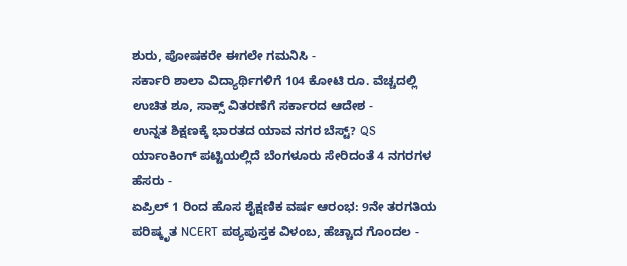ಶುರು, ಪೋಷಕರೇ ಈಗಲೇ ಗಮನಿಸಿ -
ಸರ್ಕಾರಿ ಶಾಲಾ ವಿದ್ಯಾರ್ಥಿಗಳಿಗೆ 104 ಕೋಟಿ ರೂ. ವೆಚ್ಚದಲ್ಲಿ ಉಚಿತ ಶೂ, ಸಾಕ್ಸ್ ವಿತರಣೆಗೆ ಸರ್ಕಾರದ ಆದೇಶ -
ಉನ್ನತ ಶಿಕ್ಷಣಕ್ಕೆ ಭಾರತದ ಯಾವ ನಗರ ಬೆಸ್ಟ್? QS ರ್ಯಾಂಕಿಂಗ್ ಪಟ್ಟಿಯಲ್ಲಿದೆ ಬೆಂಗಳೂರು ಸೇರಿದಂತೆ 4 ನಗರಗಳ ಹೆಸರು -
ಏಪ್ರಿಲ್ 1 ರಿಂದ ಹೊಸ ಶೈಕ್ಷಣಿಕ ವರ್ಷ ಆರಂಭ: 9ನೇ ತರಗತಿಯ ಪರಿಷ್ಕೃತ NCERT ಪಠ್ಯಪುಸ್ತಕ ವಿಳಂಬ, ಹೆಚ್ಚಾದ ಗೊಂದಲ -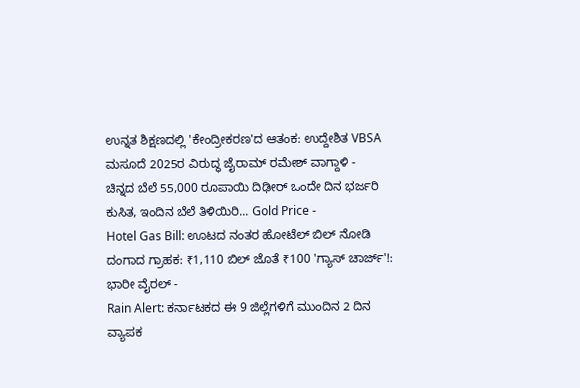ಉನ್ನತ ಶಿಕ್ಷಣದಲ್ಲಿ 'ಕೇಂದ್ರೀಕರಣ'ದ ಆತಂಕ: ಉದ್ದೇಶಿತ VBSA ಮಸೂದೆ 2025ರ ವಿರುದ್ಧ ಜೈರಾಮ್ ರಮೇಶ್ ವಾಗ್ದಾಳಿ -
ಚಿನ್ನದ ಬೆಲೆ 55,000 ರೂಪಾಯಿ ದಿಢೀರ್ ಒಂದೇ ದಿನ ಭರ್ಜರಿ ಕುಸಿತ, ಇಂದಿನ ಬೆಲೆ ತಿಳಿಯಿರಿ... Gold Price -
Hotel Gas Bill: ಊಟದ ನಂತರ ಹೋಟೆಲ್ ಬಿಲ್ ನೋಡಿ ದಂಗಾದ ಗ್ರಾಹಕ: ₹1,110 ಬಿಲ್ ಜೊತೆ ₹100 'ಗ್ಯಾಸ್ ಚಾರ್ಜ್'!: ಭಾರೀ ವೈರಲ್ -
Rain Alert: ಕರ್ನಾಟಕದ ಈ 9 ಜಿಲ್ಲೆಗಳಿಗೆ ಮುಂದಿನ 2 ದಿನ ವ್ಯಾಪಕ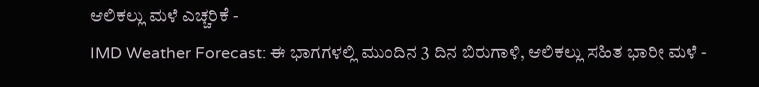ಆಲಿಕಲ್ಲು ಮಳೆ ಎಚ್ಚರಿಕೆ -
IMD Weather Forecast: ಈ ಭಾಗಗಳಲ್ಲಿ ಮುಂದಿನ 3 ದಿನ ಬಿರುಗಾಳಿ, ಆಲಿಕಲ್ಲು ಸಹಿತ ಭಾರೀ ಮಳೆ -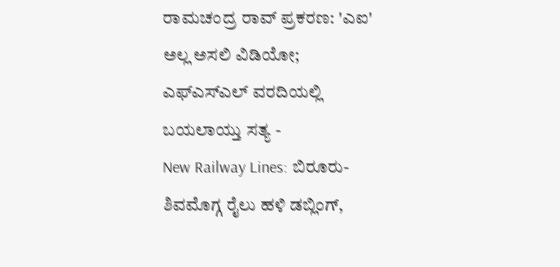ರಾಮಚಂದ್ರ ರಾವ್ ಪ್ರಕರಣ: 'ಎಐ' ಅಲ್ಲ ಅಸಲಿ ವಿಡಿಯೋ; ಎಫ್ಎಸ್ಎಲ್ ವರದಿಯಲ್ಲಿ ಬಯಲಾಯ್ತು ಸತ್ಯ -
New Railway Lines: ಬಿರೂರು-ಶಿವಮೊಗ್ಗ ರೈಲು ಹಳಿ ಡಬ್ಲಿಂಗ್,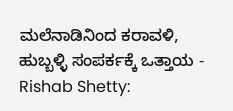ಮಲೆನಾಡಿನಿಂದ ಕರಾವಳಿ, ಹುಬ್ಬಳ್ಳಿ ಸಂಪರ್ಕಕ್ಕೆ ಒತ್ತಾಯ -
Rishab Shetty: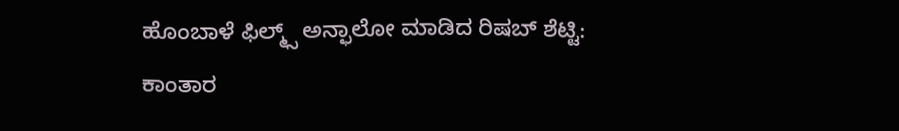ಹೊಂಬಾಳೆ ಫಿಲ್ಮ್ಸ್ ಅನ್ಫಾಲೋ ಮಾಡಿದ ರಿಷಬ್ ಶೆಟ್ಟಿ: ಕಾಂತಾರ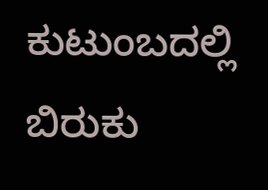ಕುಟುಂಬದಲ್ಲಿ ಬಿರುಕು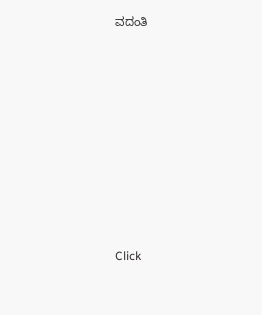ವದಂತಿ












Click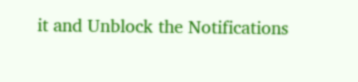it and Unblock the Notifications